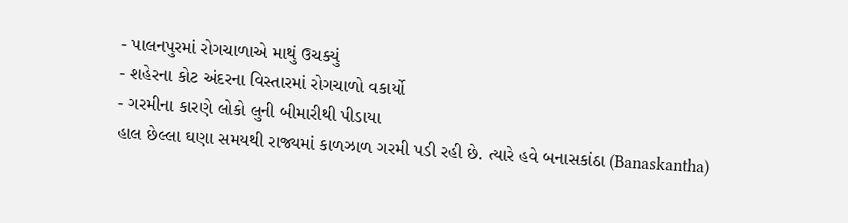- પાલનપુરમાં રોગચાળાએ માથું ઉચક્યું
- શહેરના કોટ અંદરના વિસ્તારમાં રોગચાળો વકાર્યો
- ગરમીના કારણે લોકો લુની બીમારીથી પીડાયા
હાલ છેલ્લા ઘણા સમયથી રાજ્યમાં કાળઝાળ ગરમી પડી રહી છે. ત્યારે હવે બનાસકાંઠા (Banaskantha)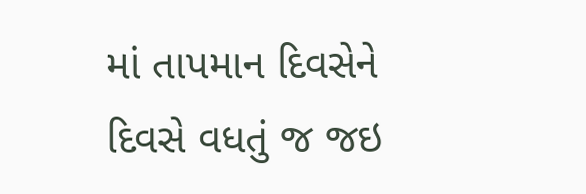માં તાપમાન દિવસેને દિવસે વધતું જ જઇ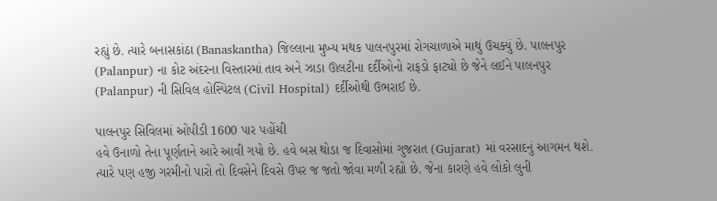રહ્યું છે. ત્યારે બનાસકાંઠા (Banaskantha) જિલ્લાના મુખ્ય મથક પાલનપુરમાં રોગચાળાએ માથું ઉચક્યું છે. પાલનપુર (Palanpur) ના કોટ અંદરના વિસ્તારમાં તાવ અને ઝાડા ઊલટીના દર્દીઓનો રાફડો ફાટ્યો છે જેને લઈને પાલનપુર (Palanpur) ની સિવિલ હોસ્પિટલ (Civil Hospital) દર્દીઓથી ઉભરાઈ છે.

પાલનપુર સિવિલમાં ઓપીડી 1600 પાર પહોંચી
હવે ઉનાળો તેના પૂર્ણતાને આરે આવી ગયો છે. હવે બસ થોડા જ દિવાસોમાં ગુજરાત (Gujarat) માં વરસાદનું આગમન થશે. ત્યારે પણ હજી ગરમીનો પારો તો દિવસેને દિવસે ઉપર જ જતો જોવા મળી રહ્યો છે. જેના કારણે હવે લોકો લુની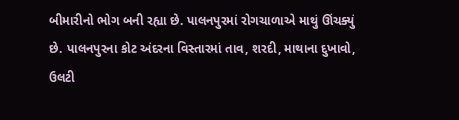બીમારીનો ભોગ બની રહ્યા છે. પાલનપુરમાં રોગચાળાએ માથું ઊંચક્યું છે. પાલનપુરના કોટ અંદરના વિસ્તારમાં તાવ, શરદી, માથાના દુખાવો, ઉલટી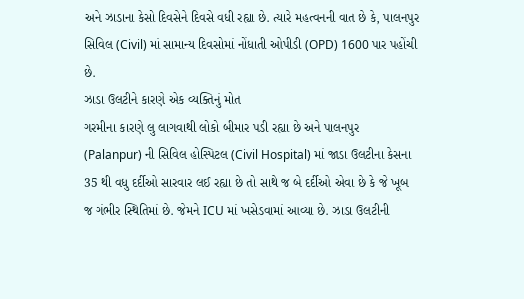અને ઝાડાના કેસો દિવસેને દિવસે વધી રહ્યા છે. ત્યારે મહત્વનની વાત છે કે, પાલનપુર સિવિલ (Civil) માં સામાન્ય દિવસોમાં નોંધાતી ઓપીડી (OPD) 1600 પાર પહોંચી છે.
ઝાડા ઉલટીને કારણે એક વ્યક્તિનું મોત
ગરમીના કારણે લુ લાગવાથી લોકો બીમાર પડી રહ્યા છે અને પાલનપુર (Palanpur) ની સિવિલ હોસ્પિટલ (Civil Hospital) માં જાડા ઉલટીના કેસના 35 થી વધુ દર્દીઓ સારવાર લઈ રહ્યા છે તો સાથે જ બે દર્દીઓ એવા છે કે જે ખૂબ જ ગંભીર સ્થિતિમાં છે. જેમને ICU માં ખસેડવામાં આવ્યા છે. ઝાડા ઉલટીની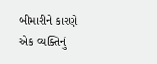બીમારીને કારણે એક વ્યક્તિનું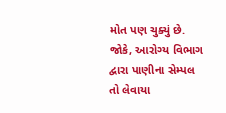મોત પણ ચુક્યું છે. જોકે, આરોગ્ય વિભાગ દ્વારા પાણીના સેમ્પલ તો લેવાયા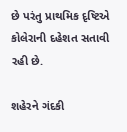છે પરંતુ પ્રાથમિક દૃષ્ટિએ કોલેરાની દહેશત સતાવી રહી છે.

શહેરને ગંદકી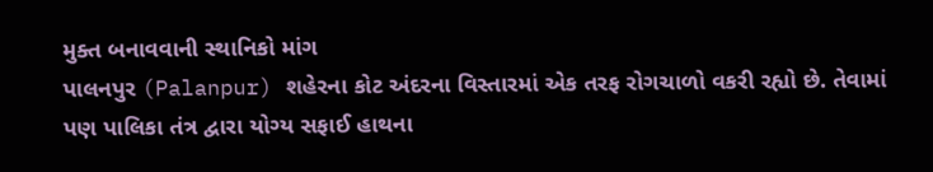મુક્ત બનાવવાની સ્થાનિકો માંગ
પાલનપુર (Palanpur) શહેરના કોટ અંદરના વિસ્તારમાં એક તરફ રોગચાળો વકરી રહ્યો છે. તેવામાં પણ પાલિકા તંત્ર દ્વારા યોગ્ય સફાઈ હાથના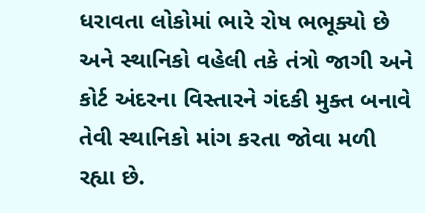ધરાવતા લોકોમાં ભારે રોષ ભભૂક્યો છે અને સ્થાનિકો વહેલી તકે તંત્રો જાગી અને કોર્ટ અંદરના વિસ્તારને ગંદકી મુક્ત બનાવે તેવી સ્થાનિકો માંગ કરતા જોવા મળી રહ્યા છે.